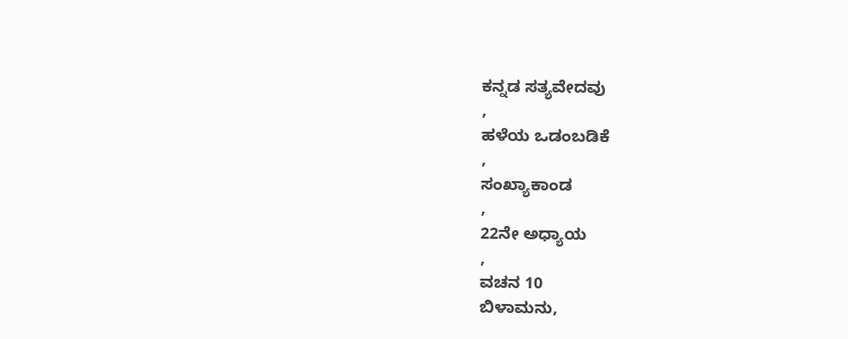ಕನ್ನಡ ಸತ್ಯವೇದವು
,
ಹಳೆಯ ಒಡಂಬಡಿಕೆ
,
ಸಂಖ್ಯಾಕಾಂಡ
,
22ನೇ ಅಧ್ಯಾಯ
,
ವಚನ 10
ಬಿಳಾಮನು,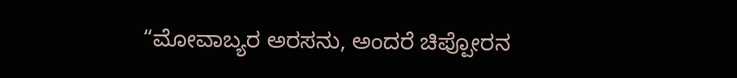“ಮೋವಾಬ್ಯರ ಅರಸನು, ಅಂದರೆ ಚಿಪ್ಪೋರನ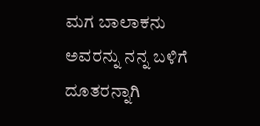ಮಗ ಬಾಲಾಕನು ಅವರನ್ನು ನನ್ನ ಬಳಿಗೆ ದೂತರನ್ನಾಗಿ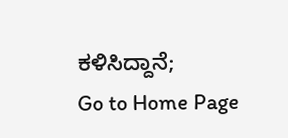ಕಳಿಸಿದ್ದಾನೆ;
Go to Home Page